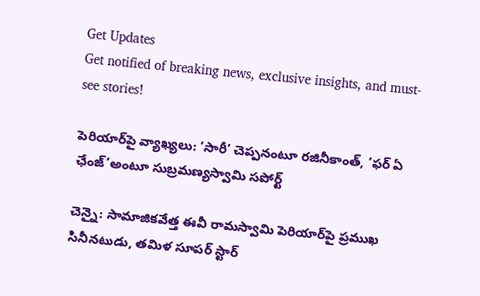Get Updates
Get notified of breaking news, exclusive insights, and must-see stories!

పెరియార్‌పై వ్యాఖ్యలు: ‘సారీ’ చెప్పనంటూ రజినీకాంత్, ‘ఫర్ ఏ ఛేంజ్’అంటూ సుబ్రమణ్యస్వామి సపోర్ట్

చెన్నై: సామాజికవేత్త ఈవీ రామస్వామి పెరియార్‌పై ప్రముఖ సినీనటుడు, తమిళ సూపర్ స్టార్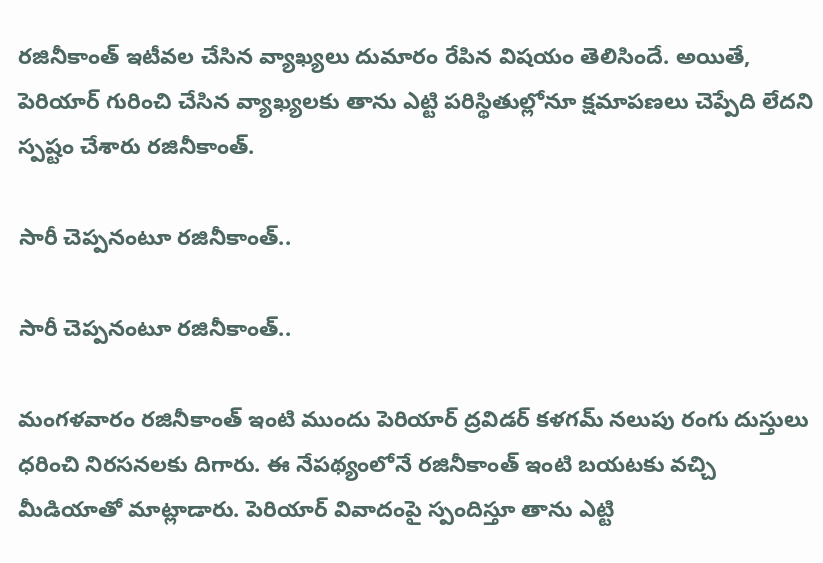రజినీకాంత్ ఇటీవల చేసిన వ్యాఖ్యలు దుమారం రేపిన విషయం తెలిసిందే. అయితే, పెరియార్ గురించి చేసిన వ్యాఖ్యలకు తాను ఎట్టి పరిస్థితుల్లోనూ క్షమాపణలు చెప్పేది లేదని స్పష్టం చేశారు రజినీకాంత్.

సారీ చెప్పనంటూ రజినీకాంత్..

సారీ చెప్పనంటూ రజినీకాంత్..

మంగళవారం రజినీకాంత్ ఇంటి ముందు పెరియార్ ద్రవిడర్ కళగమ్ నలుపు రంగు దుస్తులు ధరించి నిరసనలకు దిగారు. ఈ నేపథ్యంలోనే రజినీకాంత్ ఇంటి బయటకు వచ్చి మీడియాతో మాట్లాడారు. పెరియార్ వివాదంపై స్పందిస్తూ తాను ఎట్టి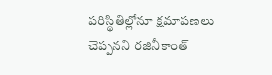పరిస్థితిల్లోనూ క్షమాపణలు చెప్పనని రజినీకాంత్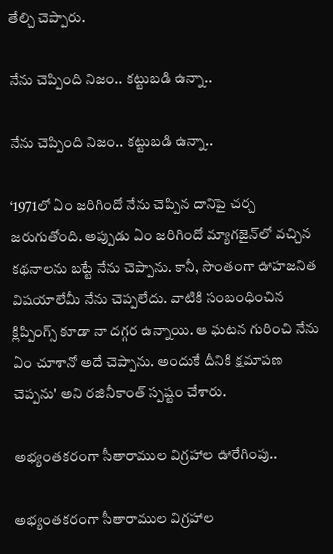తేల్చి చెప్పారు.

నేను చెప్పింది నిజం.. కట్టుబడి ఉన్నా..

నేను చెప్పింది నిజం.. కట్టుబడి ఉన్నా..

‘1971లో ఏం జరిగిందో నేను చెప్పిన దానిపై చర్చ జరుగుతోంది. అప్పుడు ఏం జరిగిందో మ్యాగజైన్‌లో వచ్చిన కథనాలను బట్టే నేను చెప్పాను. కానీ, సొంతంగా ఊహజనిత విషయాలేమీ నేను చెప్పలేదు. వాటికి సంబంధించిన క్లిప్పింగ్స్ కూడా నా దగ్గర ఉన్నాయి. ఆ ఘటన గురించి నేను ఏం చూశానో అదే చెప్పాను. అందుకే దీనికి క్షమాపణ చెప్పను' అని రజినీకాంత్ స్పష్టం చేశారు.

అభ్యంతకరంగా సీతారాముల విగ్రహాల ఊరేగింపు..

అభ్యంతకరంగా సీతారాముల విగ్రహాల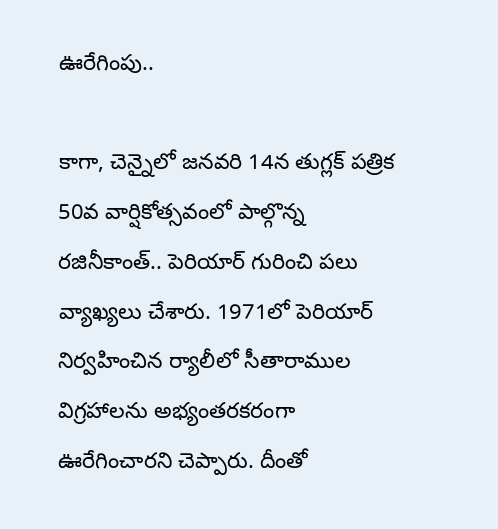ఊరేగింపు..

కాగా, చెన్నైలో జనవరి 14న తుగ్లక్ పత్రిక 50వ వార్షికోత్సవంలో పాల్గొన్న రజినీకాంత్.. పెరియార్ గురించి పలు వ్యాఖ్యలు చేశారు. 1971లో పెరియార్ నిర్వహించిన ర్యాలీలో సీతారాముల విగ్రహాలను అభ్యంతరకరంగా ఊరేగించారని చెప్పారు. దీంతో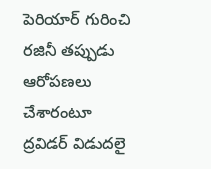పెరియార్ గురించి రజినీ తప్పుడు ఆరోపణలు చేశారంటూ ద్రవిడర్ విడుదలై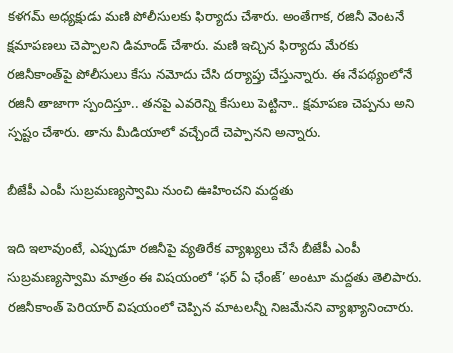కళగమ్ అధ్యక్షుడు మణి పోలీసులకు ఫిర్యాదు చేశారు. అంతేగాక, రజినీ వెంటనే క్షమాపణలు చెప్పాలని డిమాండ్ చేశారు. మణి ఇచ్చిన ఫిర్యాదు మేరకు రజినీకాంత్‌పై పోలీసులు కేసు నమోదు చేసి దర్యాప్తు చేస్తున్నారు. ఈ నేపథ్యంలోనే రజినీ తాజాగా స్పందిస్తూ.. తనపై ఎవరెన్ని కేసులు పెట్టినా.. క్షమాపణ చెప్పను అని స్పష్టం చేశారు. తాను మీడియాలో వచ్చేందే చెప్పానని అన్నారు.

బీజేపీ ఎంపీ సుబ్రమణ్యస్వామి నుంచి ఊహించని మద్దతు

ఇది ఇలావుంటే, ఎప్పుడూ రజినీపై వ్యతిరేక వ్యాఖ్యలు చేసే బీజేపీ ఎంపీ సుబ్రమణ్యస్వామి మాత్రం ఈ విషయంలో ‘ఫర్ ఏ ఛేంజ్’ అంటూ మద్దతు తెలిపారు. రజినీకాంత్ పెరియార్ విషయంలో చెప్పిన మాటలన్నీ నిజమేనని వ్యాఖ్యానించారు.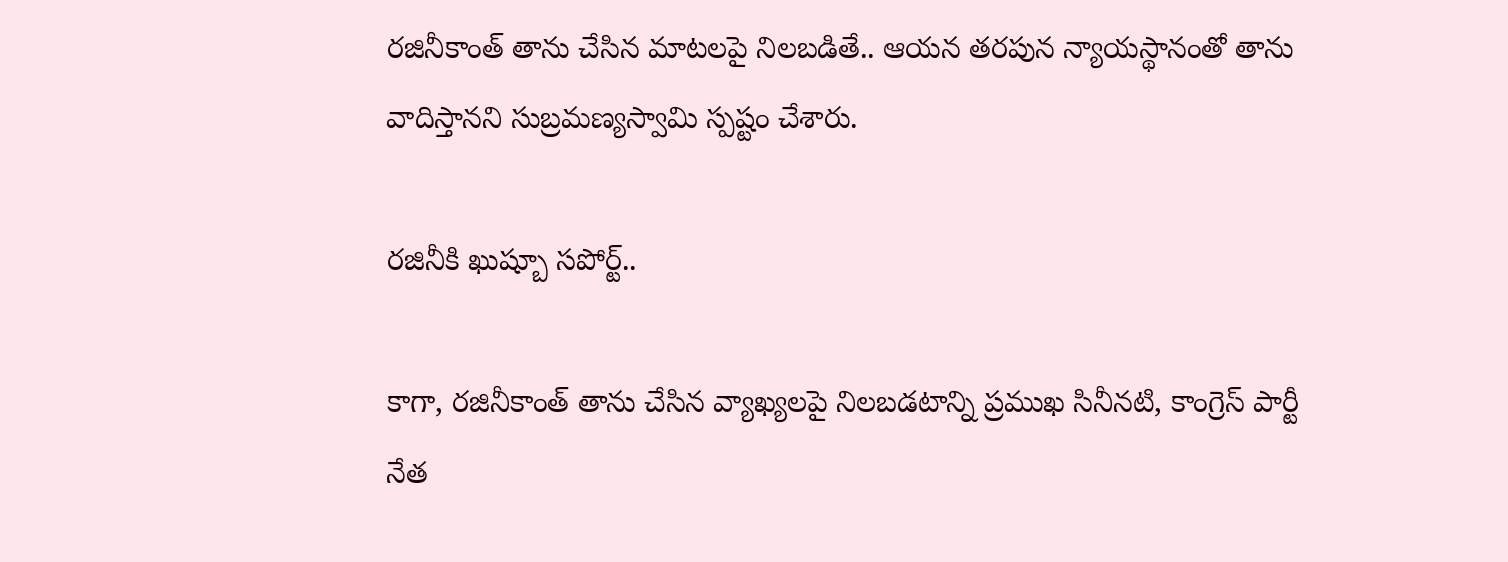రజినీకాంత్ తాను చేసిన మాటలపై నిలబడితే.. ఆయన తరపున న్యాయస్థానంతో తాను వాదిస్తానని సుబ్రమణ్యస్వామి స్పష్టం చేశారు.

రజినీకి ఖుష్బూ సపోర్ట్..

కాగా, రజినీకాంత్ తాను చేసిన వ్యాఖ్యలపై నిలబడటాన్ని ప్రముఖ సినీనటి, కాంగ్రెస్ పార్టీ నేత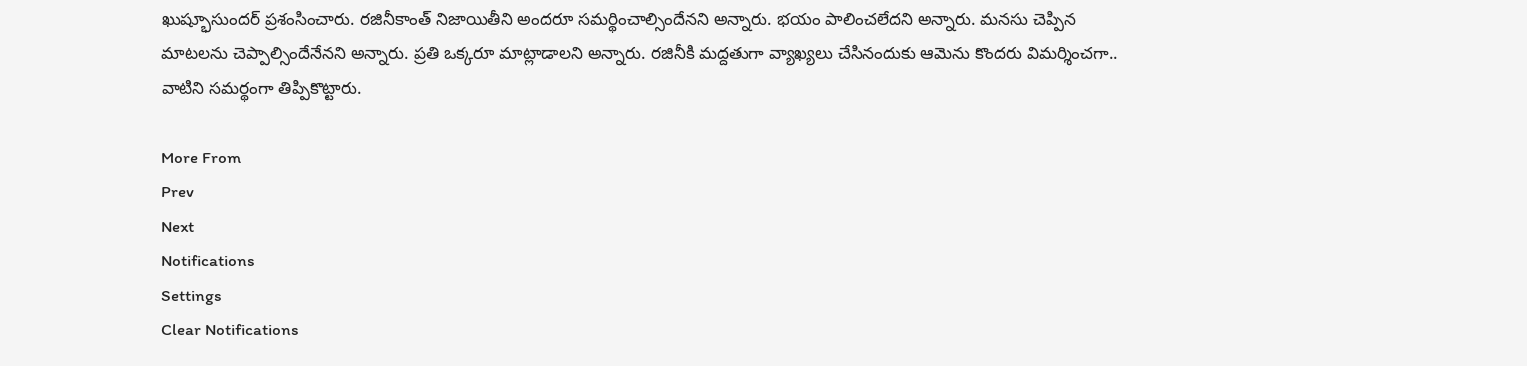ఖుష్భూసుందర్ ప్రశంసించారు. రజినీకాంత్ నిజాయితీని అందరూ సమర్థించాల్సిందేనని అన్నారు. భయం పాలించలేదని అన్నారు. మనసు చెప్పిన మాటలను చెప్పాల్సిందేనేనని అన్నారు. ప్రతి ఒక్కరూ మాట్లాడాలని అన్నారు. రజినీకి మద్దతుగా వ్యాఖ్యలు చేసినందుకు ఆమెను కొందరు విమర్శించగా.. వాటిని సమర్థంగా తిప్పికొట్టారు.

More From
Prev
Next
Notifications
Settings
Clear Notifications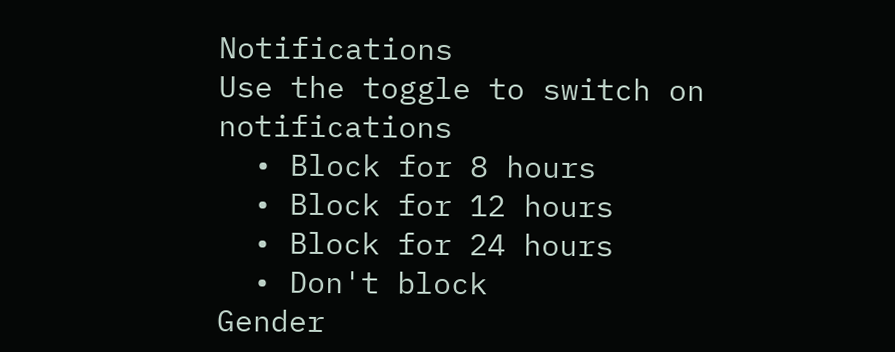Notifications
Use the toggle to switch on notifications
  • Block for 8 hours
  • Block for 12 hours
  • Block for 24 hours
  • Don't block
Gender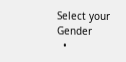Select your Gender
  •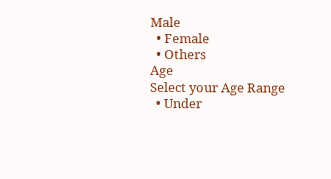Male
  • Female
  • Others
Age
Select your Age Range
  • Under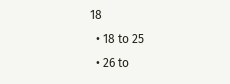18
  • 18 to 25
  • 26 to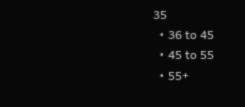35
  • 36 to 45
  • 45 to 55
  • 55+